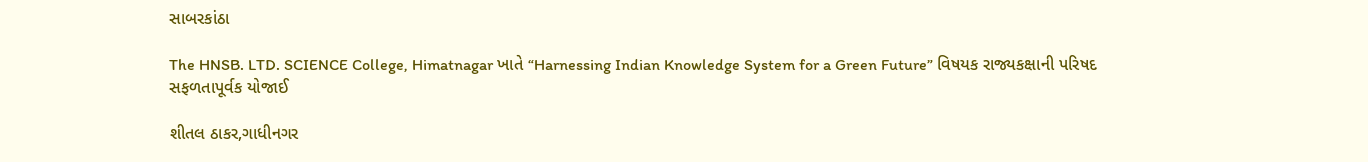સાબરકાંઠા

The HNSB. LTD. SCIENCE College, Himatnagar ખાતે “Harnessing Indian Knowledge System for a Green Future” વિષયક રાજ્યકક્ષાની પરિષદ સફળતાપૂર્વક યોજાઈ

શીતલ ઠાકર,ગાધીનગર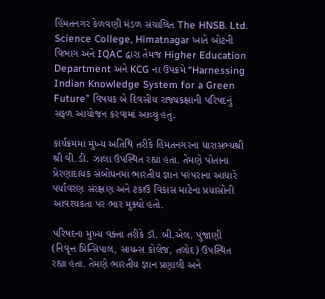હિંમતનગર કેળવણી મંડળ સંચાલિત The HNSB. Ltd. Science College, Himatnagar ખાતે બોટની વિભાગ અને IQAC દ્વારા તેમજ Higher Education Department અને KCG ના ઉપક્રમે “Harnessing Indian Knowledge System for a Green Future” વિષયક બે દિવસીય રાજ્યકક્ષાની પરિષદનું સફળ આયોજન કરવામાં આવ્યું હતું.

કાર્યક્રમમાં મુખ્ય અતિથિ તરીકે હિંમતનગરના ધારાસભ્યશ્રી શ્રી વી.ડી. ઝાલા ઉપસ્થિત રહ્યા હતા. તેમણે પોતાના પ્રેરણાદાયક સંબોધનમાં ભારતીય જ્ઞાન પરંપરાના આધારે પર્યાવરણ સંરક્ષણ અને ટકાઉ વિકાસ માટેના પ્રયાસોની આવશ્યકતા પર ભાર મુક્યો હતો.

પરિષદના મુખ્ય વક્તા તરીકે ડૉ. બી.એલ. પુંજાણી (નિવૃત્ત પ્રિન્સિપાલ, સાયન્સ કોલેજ, તલોદ) ઉપસ્થિત રહ્યા હતા. તેમણે ભારતીય જ્ઞાન પ્રણાલી અને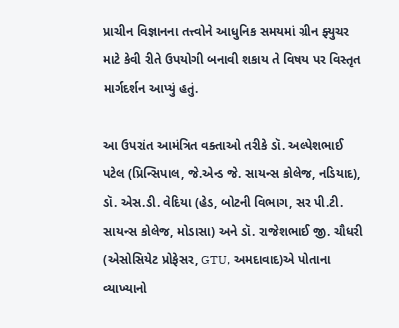પ્રાચીન વિજ્ઞાનના તત્ત્વોને આધુનિક સમયમાં ગ્રીન ફ્યુચર માટે કેવી રીતે ઉપયોગી બનાવી શકાય તે વિષય પર વિસ્તૃત માર્ગદર્શન આપ્યું હતું.

આ ઉપરાંત આમંત્રિત વક્તાઓ તરીકે ડૉ. અલ્પેશભાઈ પટેલ (પ્રિન્સિપાલ, જે.એન્ડ જે. સાયન્સ કોલેજ, નડિયાદ), ડૉ. એસ.ડી. વેદિયા (હેડ, બોટની વિભાગ, સર પી.ટી. સાયન્સ કોલેજ, મોડાસા) અને ડૉ. રાજેશભાઈ જી. ચૌધરી (એસોસિયેટ પ્રોફેસર, GTU, અમદાવાદ)એ પોતાના વ્યાખ્યાનો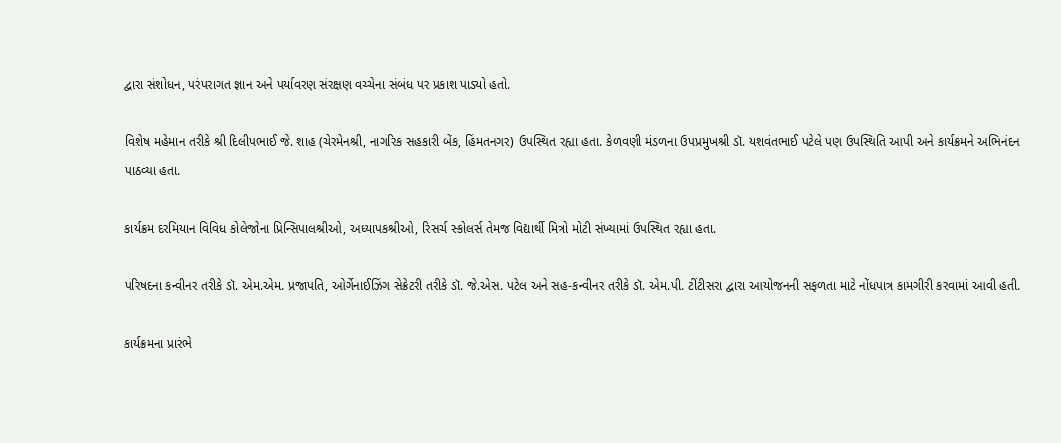દ્વારા સંશોધન, પરંપરાગત જ્ઞાન અને પર્યાવરણ સંરક્ષણ વચ્ચેના સંબંધ પર પ્રકાશ પાડ્યો હતો.

વિશેષ મહેમાન તરીકે શ્રી દિલીપભાઈ જે. શાહ (ચેરમેનશ્રી, નાગરિક સહકારી બેંક, હિંમતનગર) ઉપસ્થિત રહ્યા હતા. કેળવણી મંડળના ઉપપ્રમુખશ્રી ડૉ. યશવંતભાઈ પટેલે પણ ઉપસ્થિતિ આપી અને કાર્યક્રમને અભિનંદન પાઠવ્યા હતા.

કાર્યક્રમ દરમિયાન વિવિધ કોલેજોના પ્રિન્સિપાલશ્રીઓ, અધ્યાપકશ્રીઓ, રિસર્ચ સ્કોલર્સ તેમજ વિદ્યાર્થી મિત્રો મોટી સંખ્યામાં ઉપસ્થિત રહ્યા હતા.

પરિષદના કન્વીનર તરીકે ડૉ. એમ.એમ. પ્રજાપતિ, ઓર્ગેનાઈઝિંગ સેક્રેટરી તરીકે ડૉ. જે.એસ. પટેલ અને સહ-કન્વીનર તરીકે ડૉ. એમ.પી. ટીંટીસરા દ્વારા આયોજનની સફળતા માટે નોંધપાત્ર કામગીરી કરવામાં આવી હતી.

કાર્યક્રમના પ્રારંભે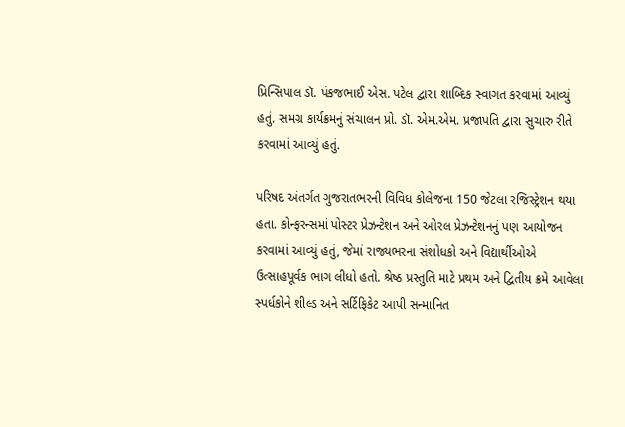પ્રિન્સિપાલ ડૉ. પંકજભાઈ એસ. પટેલ દ્વારા શાબ્દિક સ્વાગત કરવામાં આવ્યું હતું. સમગ્ર કાર્યક્રમનું સંચાલન પ્રો. ડૉ. એમ.એમ. પ્રજાપતિ દ્વારા સુચારુ રીતે કરવામાં આવ્યું હતું.

પરિષદ અંતર્ગત ગુજરાતભરની વિવિધ કોલેજના 150 જેટલા રજિસ્ટ્રેશન થયા હતા. કોન્ફરન્સમાં પોસ્ટર પ્રેઝન્ટેશન અને ઓરલ પ્રેઝન્ટેશનનું પણ આયોજન કરવામાં આવ્યું હતું, જેમાં રાજ્યભરના સંશોધકો અને વિદ્યાર્થીઓએ ઉત્સાહપૂર્વક ભાગ લીધો હતો. શ્રેષ્ઠ પ્રસ્તુતિ માટે પ્રથમ અને દ્વિતીય ક્રમે આવેલા સ્પર્ધકોને શીલ્ડ અને સર્ટિફિકેટ આપી સન્માનિત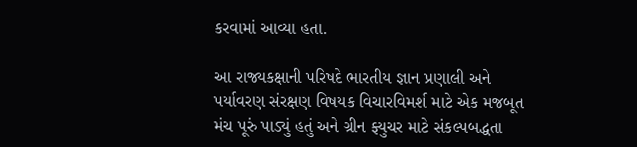કરવામાં આવ્યા હતા.

આ રાજ્યકક્ષાની પરિષદે ભારતીય જ્ઞાન પ્રણાલી અને પર્યાવરણ સંરક્ષણ વિષયક વિચારવિમર્શ માટે એક મજબૂત મંચ પૂરું પાડ્યું હતું અને ગ્રીન ફ્યુચર માટે સંકલ્પબદ્ધતા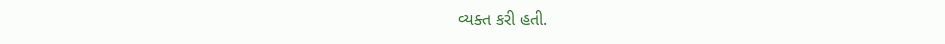વ્યક્ત કરી હતી.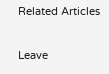Related Articles

Leave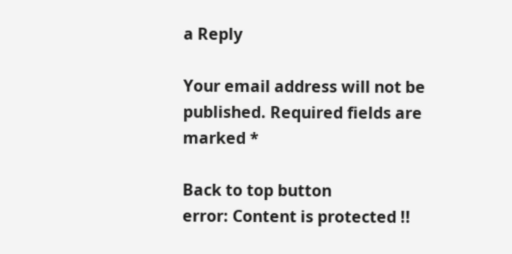a Reply

Your email address will not be published. Required fields are marked *

Back to top button
error: Content is protected !!